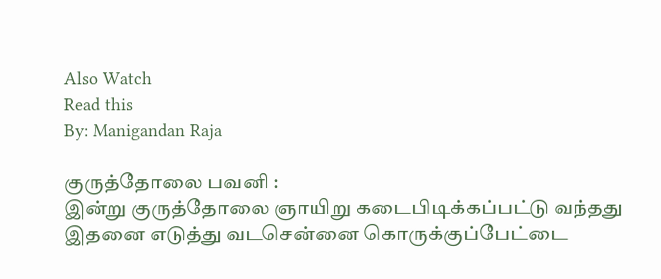Also Watch
Read this
By: Manigandan Raja

குருத்தோலை பவனி :
இன்று குருத்தோலை ஞாயிறு கடைபிடிக்கப்பட்டு வந்தது இதனை எடுத்து வடசென்னை கொருக்குப்பேட்டை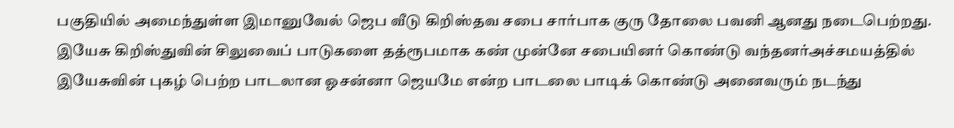பகுதியில் அமைந்துள்ள இமானுவேல் ஜெப வீடு கிறிஸ்தவ சபை சார்பாக குரு தோலை பவனி ஆனது நடைபெற்றது.
இயேசு கிறிஸ்துவின் சிலுவைப் பாடுகளை தத்ரூபமாக கண் முன்னே சபையினர் கொண்டு வந்தனர்அச்சமயத்தில் இயேசுவின் புகழ் பெற்ற பாடலான ஓசன்னா ஜெயமே என்ற பாடலை பாடிக் கொண்டு அனைவரும் நடந்து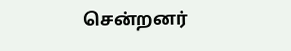சென்றனர்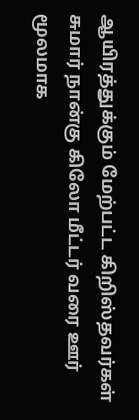ஆயிரத்துக்கும் மேற்பட்ட கிறிஸ்தவர்கள் சுமார் நான்கு கிலோ மீட்டர் வரை ஊர் மூலமாக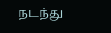நடந்து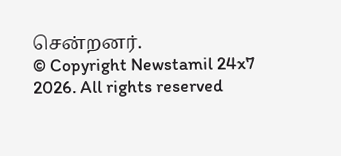சென்றனர்.
© Copyright Newstamil 24x7 2026. All rights reserved